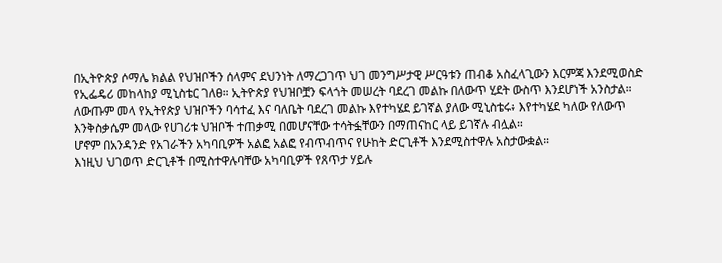በኢትዮጵያ ሶማሌ ክልል የህዝቦችን ሰላምና ደህንነት ለማረጋገጥ ህገ መንግሥታዊ ሥርዓቱን ጠብቆ አስፈላጊውን እርምጃ እንደሚወስድ የኢፌዴሪ መከላከያ ሚኒስቴር ገለፀ። ኢትዮጵያ የህዝቦቿን ፍላጎት መሠረት ባደረገ መልኩ በለውጥ ሂደት ውስጥ እንደሆነች አንስታል።
ለውጡም መላ የኢትየጵያ ህዝቦችን ባሳተፈ እና ባለቤት ባደረገ መልኩ እየተካሄደ ይገኛል ያለው ሚኒስቴሩ፥ እየተካሄደ ካለው የለውጥ እንቅስቃሴም መላው የሀገሪቱ ህዝቦች ተጠቃሚ በመሆናቸው ተሳትፏቸውን በማጠናከር ላይ ይገኛሉ ብሏል።
ሆኖም በአንዳንድ የአገራችን አካባቢዎች አልፎ አልፎ የብጥብጥና የሁከት ድርጊቶች እንደሚስተዋሉ አስታውቋል።
እነዚህ ህገወጥ ድርጊቶች በሚስተዋሉባቸው አካባቢዎች የጸጥታ ሃይሉ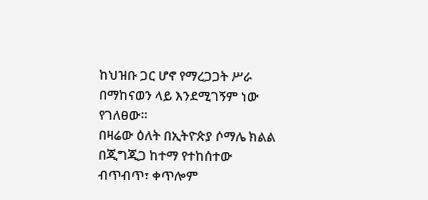ከህዝቡ ጋር ሆኖ የማረጋጋት ሥራ በማከናወን ላይ እንደሚገኝም ነው የገለፀው።
በዛሬው ዕለት በኢትዮጵያ ሶማሌ ክልል በጂግጂጋ ከተማ የተከሰተው ብጥብጥ፣ ቀጥሎም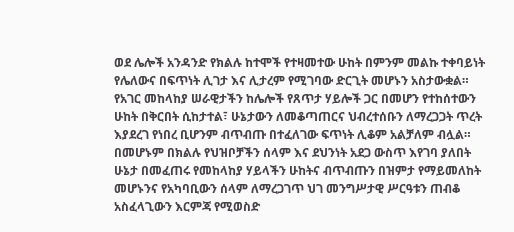ወደ ሌሎች አንዳንድ የክልሉ ከተሞች የተዛመተው ሁከት በምንም መልኩ ተቀባይነት የሌለውና በፍጥነት ሊገታ እና ሊታረም የሚገባው ድርጊት መሆኑን አስታውቋል።
የአገር መከላከያ ሠራዊታችን ከሌሎች የጸጥታ ሃይሎች ጋር በመሆን የተከሰተውን ሁከት በቅርበት ሲከታተል፣ ሁኔታውን ለመቆጣጠርና ህብረተሰቡን ለማረጋጋት ጥረት እያደረገ የነበረ ቢሆንም ብጥብጡ በተፈለገው ፍጥነት ሊቆም አልቻለም ብሏል።
በመሆኑም በክልሉ የህዝቦቻችን ሰላም እና ደህንነት አደጋ ውስጥ እየገባ ያለበት ሁኔታ በመፈጠሩ የመከላከያ ሃይላችን ሁከትና ብጥብጡን በዝምታ የማይመለከት መሆኑንና የአካባቢውን ሰላም ለማረጋገጥ ህገ መንግሥታዊ ሥርዓቱን ጠብቆ አስፈላጊውን እርምጃ የሚወስድ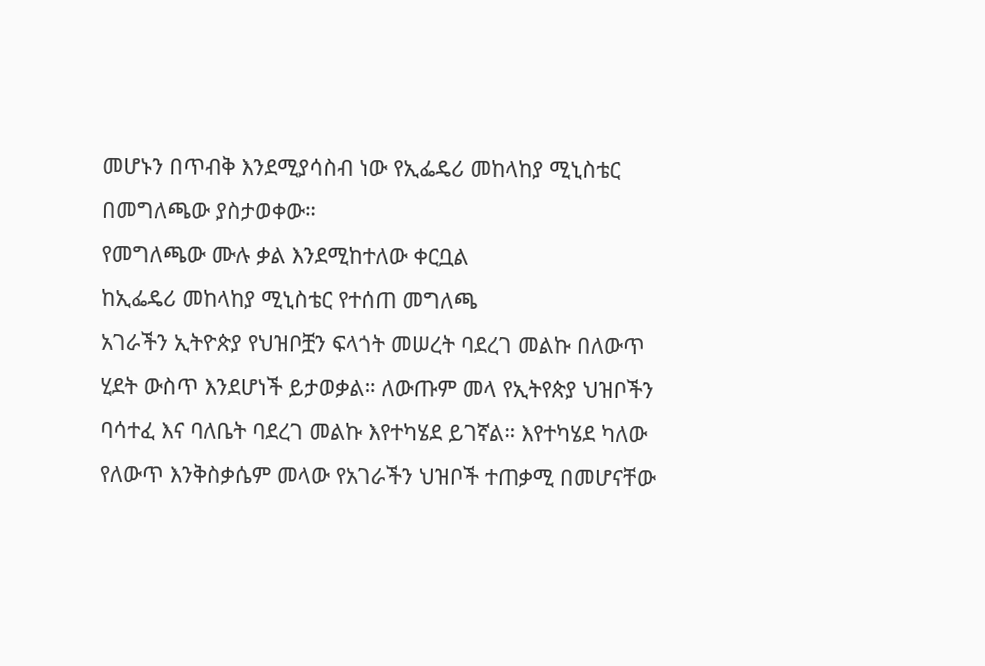መሆኑን በጥብቅ እንደሚያሳስብ ነው የኢፌዴሪ መከላከያ ሚኒስቴር በመግለጫው ያስታወቀው።
የመግለጫው ሙሉ ቃል እንደሚከተለው ቀርቧል
ከኢፌዴሪ መከላከያ ሚኒስቴር የተሰጠ መግለጫ
አገራችን ኢትዮጵያ የህዝቦቿን ፍላጎት መሠረት ባደረገ መልኩ በለውጥ ሂደት ውስጥ እንደሆነች ይታወቃል። ለውጡም መላ የኢትየጵያ ህዝቦችን ባሳተፈ እና ባለቤት ባደረገ መልኩ እየተካሄደ ይገኛል። እየተካሄደ ካለው የለውጥ እንቅስቃሴም መላው የአገራችን ህዝቦች ተጠቃሚ በመሆናቸው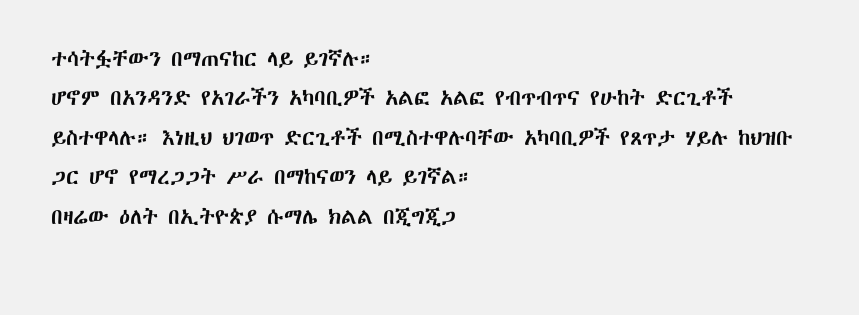ተሳትፏቸውን በማጠናከር ላይ ይገኛሉ።
ሆኖም በአንዳንድ የአገራችን አካባቢዎች አልፎ አልፎ የብጥብጥና የሁከት ድርጊቶች ይስተዋላሉ። እነዚህ ህገወጥ ድርጊቶች በሚስተዋሉባቸው አካባቢዎች የጸጥታ ሃይሉ ከህዝቡ ጋር ሆኖ የማረጋጋት ሥራ በማከናወን ላይ ይገኛል።
በዛሬው ዕለት በኢትዮጵያ ሱማሌ ክልል በጂግጂጋ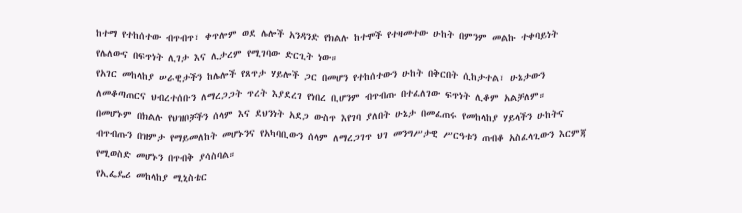ከተማ የተከሰተው ብጥብጥ፣ ቀጥሎም ወደ ሌሎች አንዳንድ የክልሉ ከተሞች የተዛመተው ሁከት በምንም መልኩ ተቀባይነት የሌለውና በፍጥነት ሊገታ እና ሊታረም የሚገባው ድርጊት ነው።
የአገር መከላከያ ሠራዊታችን ከሌሎች የጸጥታ ሃይሎች ጋር በመሆን የተከሰተውን ሁከት በቅርበት ሲከታተል፣ ሁኔታውን ለመቆጣጠርና ህብረተሰቡን ለማረጋጋት ጥረት እያደረገ የነበረ ቢሆንም ብጥብጡ በተፈለገው ፍጥነት ሊቆም አልቻለም።
በመሆኑም በክልሉ የህዝቦቻችን ሰላም እና ደህንነት አደጋ ውስጥ እየገባ ያለበት ሁኔታ በመፈጠሩ የመከላከያ ሃይላችን ሁከትና ብጥብጡን በዝምታ የማይመለከት መሆኑንና የአካባቢውን ሰላም ለማረጋገጥ ህገ መንግሥታዊ ሥርዓቱን ጠብቆ አስፈላጊውን እርምጃ የሚወስድ መሆኑን በጥብቅ ያሳስባል።
የኢፌዴሪ መከላከያ ሚኒስቴር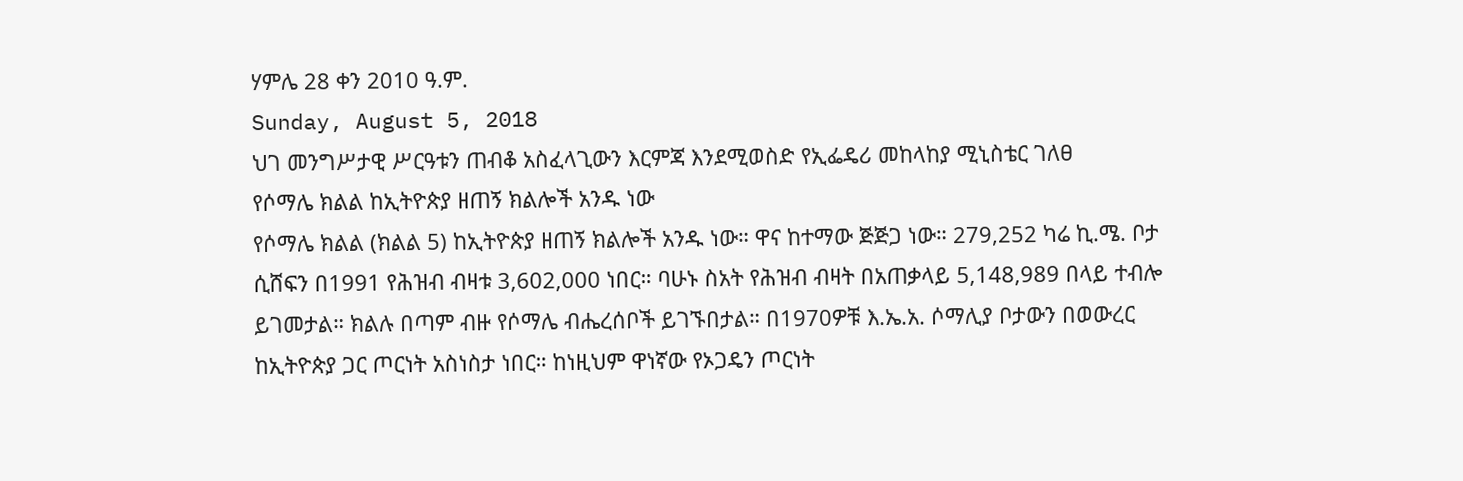ሃምሌ 28 ቀን 2010 ዓ.ም.
Sunday, August 5, 2018
ህገ መንግሥታዊ ሥርዓቱን ጠብቆ አስፈላጊውን እርምጃ እንደሚወስድ የኢፌዴሪ መከላከያ ሚኒስቴር ገለፀ
የሶማሌ ክልል ከኢትዮጵያ ዘጠኝ ክልሎች አንዱ ነው
የሶማሌ ክልል (ክልል 5) ከኢትዮጵያ ዘጠኝ ክልሎች አንዱ ነው። ዋና ከተማው ጅጅጋ ነው። 279,252 ካሬ ኪ.ሜ. ቦታ ሲሸፍን በ1991 የሕዝብ ብዛቱ 3,602,000 ነበር። ባሁኑ ስአት የሕዝብ ብዛት በአጠቃላይ 5,148,989 በላይ ተብሎ ይገመታል። ክልሉ በጣም ብዙ የሶማሌ ብሔረሰቦች ይገኙበታል። በ1970ዎቹ እ.ኤ.አ. ሶማሊያ ቦታውን በወውረር ከኢትዮጵያ ጋር ጦርነት አስነስታ ነበር። ከነዚህም ዋነኛው የኦጋዴን ጦርነት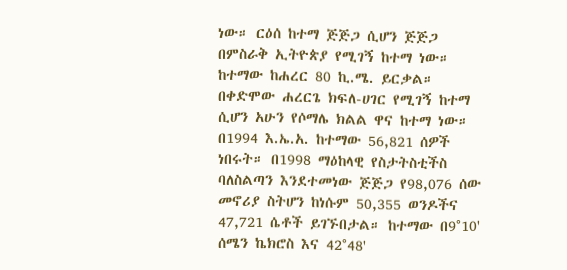ነው። ርዕሰ ከተማ ጅጅጋ ሲሆን ጅጅጋ በምስራቅ ኢትዮጵያ የሚገኝ ከተማ ነው። ከተማው ከሐረር 80 ኪ.ሜ. ይርቃል። በቀድሞው ሐረርጌ ክፍለ-ሀገር የሚገኝ ከተማ ሲሆን አሁን የሶማሌ ክልል ዋና ከተማ ነው። በ1994 እ.ኤ.አ. ከተማው 56,821 ሰዎች ነበሩት። በ1998 ማዕከላዊ የስታትስቲችስ ባለስልጣን እንደተመነው ጅጅጋ የ98,076 ሰው መኖሪያ ስትሆን ከነሱም 50,355 ወንዶችና 47,721 ሴቶች ይገኙበታል። ከተማው በ9°10' ሰሜን ኬክሮስ እና 42°48'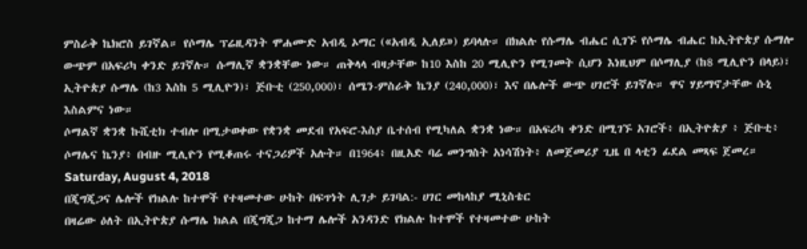ምስራቅ ኬክሮስ ይገኛል። የሶማሌ ፕሬዚዳንት ሞሐሙድ አብዲ ኦማር («አብዲ ኢለይ») ይባላሉ። በክልሉ የሱማሌ ብሔር ሲገኙ የሶማሌ ብሔር ከኢትዮጵያ ሱማሎ ውጭም በአፍሪካ ቀንድ ይገኛሉ። ሱማሊኛ ቋንቋቸው ነው። ጠቅላላ ብዛታቸው ከ10 እስከ 20 ሚሊዮን የሚገመት ሲሆን እነዚህም በሶማሊያ (ከ8 ሚሊዮን በላይ)፣ ኢትዮጵያ ሱማሌ (ከ3 እስከ 5 ሚሊዮን)፣ ጅቡቲ (250,000)፣ ሰሜን-ምስራቅ ኬንያ (240,000)፣ እና በሌሎች ውጭ ሀገሮች ይገኛሉ። ዋና ሃይማኖታቸው ሱኒ እስልምና ነው።
ሶማልኛ ቋንቋ ኩሺቲክ ተብሎ በሚታወቀው የቋንቋ መደብ የአፍሮ-እስያ ቤተሰብ የሚካለል ቋንቋ ነው። በአፍሪካ ቀንድ በሚገኙ አገሮች፥ በኢትዮጵያ ፥ ጅቡቲ፥ ሶማሌና ኬንያ፥ በብዙ ሚሊዮን የሚቆጠሩ ተናጋሪዎች አሉት። በ1964፥ በዚአድ ባሬ መንግስት አነሳሽነት፥ ለመጀመሪያ ጊዜ በ ላቲን ፊደል መጻፍ ጀመረ።
Saturday, August 4, 2018
በጂግጂጋና ሌሎች የክልሉ ከተሞች የተዛመተው ሁከት በፍጥነት ሊገታ ይገባል:- ሀገር መከላከያ ሚኒስቴር
በዛሬው ዕለት በኢትዮጵያ ሱማሌ ክልል በጂግጂጋ ከተማ ሌሎች አንዳንድ የክልሉ ከተሞች የተዛመተው ሁከት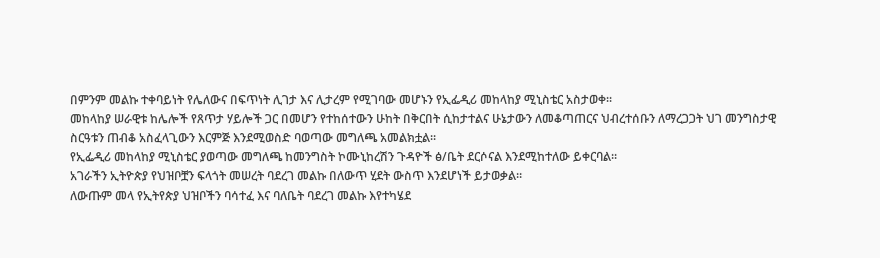በምንም መልኩ ተቀባይነት የሌለውና በፍጥነት ሊገታ እና ሊታረም የሚገባው መሆኑን የኢፌዲሪ መከላከያ ሚኒስቴር አስታወቀ፡፡
መከላከያ ሠራዊቱ ከሌሎች የጸጥታ ሃይሎች ጋር በመሆን የተከሰተውን ሁከት በቅርበት ሲከታተልና ሁኔታውን ለመቆጣጠርና ህብረተሰቡን ለማረጋጋት ህገ መንግስታዊ ስርዓቱን ጠብቆ አስፈላጊውን እርምጅ እንደሚወስድ ባወጣው መግለጫ አመልክቷል፡፡
የኢፌዲሪ መከላከያ ሚኒስቴር ያወጣው መግለጫ ከመንግስት ኮሙኒከረሽን ጉዳዮች ፅ/ቤት ደርሶናል እንደሚከተለው ይቀርባል፡፡
አገራችን ኢትዮጵያ የህዝቦቿን ፍላጎት መሠረት ባደረገ መልኩ በለውጥ ሂደት ውስጥ እንደሆነች ይታወቃል።
ለውጡም መላ የኢትየጵያ ህዝቦችን ባሳተፈ እና ባለቤት ባደረገ መልኩ እየተካሄደ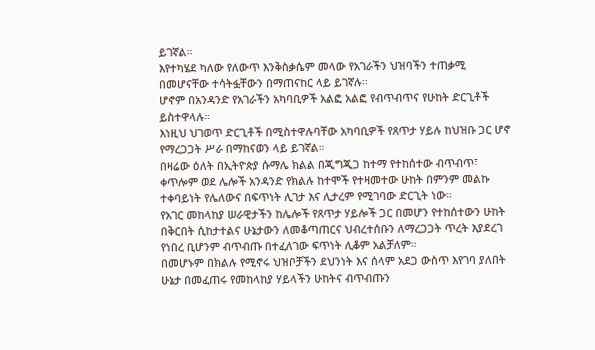ይገኛል።
እየተካሄደ ካለው የለውጥ እንቅስቃሴም መላው የአገራችን ህዝባችን ተጠቃሚ በመሆናቸው ተሳትፏቸውን በማጠናከር ላይ ይገኛሉ።
ሆኖም በአንዳንድ የአገራችን አካባቢዎች አልፎ አልፎ የብጥብጥና የሁከት ድርጊቶች ይስተዋላሉ።
እነዚህ ህገወጥ ድርጊቶች በሚስተዋሉባቸው አካባቢዎች የጸጥታ ሃይሉ ከህዝቡ ጋር ሆኖ የማረጋጋት ሥራ በማከናወን ላይ ይገኛል።
በዛሬው ዕለት በኢትዮጵያ ሱማሌ ክልል በጂግጂጋ ከተማ የተከሰተው ብጥብጥ፣ ቀጥሎም ወደ ሌሎች አንዳንድ የክልሉ ከተሞች የተዛመተው ሁከት በምንም መልኩ ተቀባይነት የሌለውና በፍጥነት ሊገታ እና ሊታረም የሚገባው ድርጊት ነው።
የአገር መከላከያ ሠራዊታችን ከሌሎች የጸጥታ ሃይሎች ጋር በመሆን የተከሰተውን ሁከት በቅርበት ሲከታተልና ሁኔታውን ለመቆጣጠርና ህብረተሰቡን ለማረጋጋት ጥረት እያደረገ የነበረ ቢሆንም ብጥብጡ በተፈለገው ፍጥነት ሊቆም አልቻለም።
በመሆኑም በክልሉ የሚኖሩ ህዝቦቻችን ደህንነት እና ሰላም አደጋ ውስጥ እየገባ ያለበት ሁኔታ በመፈጠሩ የመከላከያ ሃይላችን ሁከትና ብጥብጡን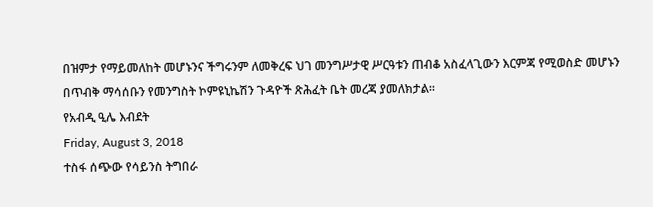በዝምታ የማይመለከት መሆኑንና ችግሩንም ለመቅረፍ ህገ መንግሥታዊ ሥርዓቱን ጠብቆ አስፈላጊውን እርምጃ የሚወስድ መሆኑን በጥብቅ ማሳሰቡን የመንግስት ኮምዩኒኬሽን ጉዳዮች ጽሕፈት ቤት መረጃ ያመለክታል።
የአብዲ ዒሌ እብደት
Friday, August 3, 2018
ተስፋ ሰጭው የሳይንስ ትግበራ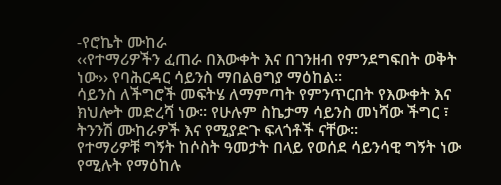-የሮኬት ሙከራ
‹‹የተማሪዎችን ፈጠራ በእውቀት እና በገንዘብ የምንደግፍበት ወቅት ነው›› የባሕርዳር ሳይንስ ማበልፀግያ ማዕከል፡፡
ሳይንስ ለችግሮች መፍትሄ ለማምጣት የምንጥርበት የእውቀት እና ክህሎት መድረሻ ነው። የሁሉም ስኬታማ ሳይንስ መነሻው ችግር ፣ ትንንሽ ሙከራዎች እና የሚያድጉ ፍላጎቶች ናቸው።
የተማሪዎቹ ግኝት ከሶስት ዓመታት በላይ የወሰደ ሳይንሳዊ ግኝት ነው የሚሉት የማዕከሉ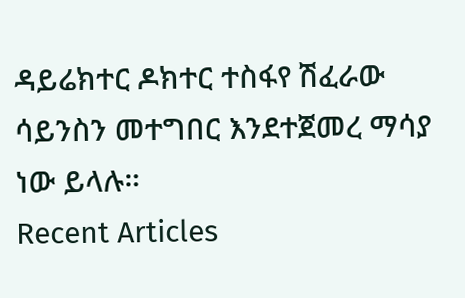ዳይሬክተር ዶክተር ተስፋየ ሽፈራው ሳይንስን መተግበር እንደተጀመረ ማሳያ ነው ይላሉ።
Recent Articles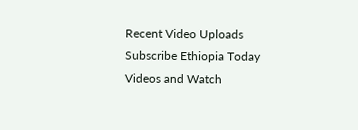Recent Video Uploads
Subscribe Ethiopia Today Videos and Watch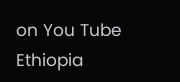on You Tube
Ethiopia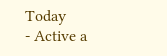Today
- Active a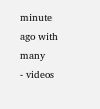minute ago with many
- videos